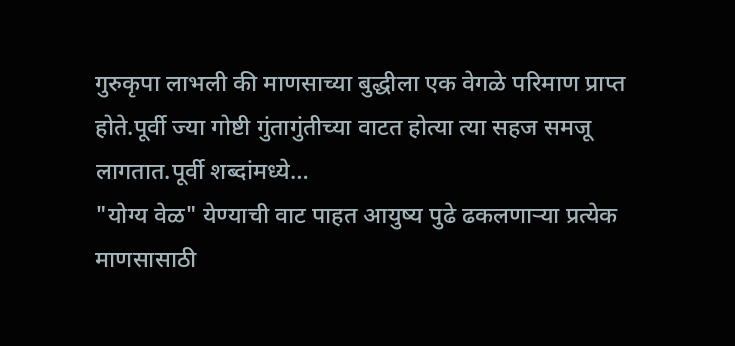गुरुकृपा लाभली की माणसाच्या बुद्धीला एक वेगळे परिमाण प्राप्त होते.पूर्वी ज्या गोष्टी गुंतागुंतीच्या वाटत होत्या त्या सहज समजू लागतात.पूर्वी शब्दांमध्ये…
"योग्य वेळ" येण्याची वाट पाहत आयुष्य पुढे ढकलणाऱ्या प्रत्येक माणसासाठी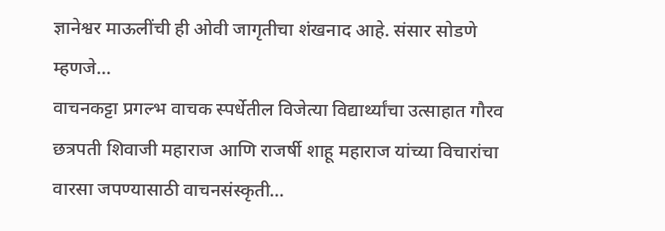ज्ञानेश्वर माऊलींची ही ओवी जागृतीचा शंखनाद आहे. संसार सोडणे म्हणजे…
वाचनकट्टा प्रगल्भ वाचक स्पर्धेतील विजेत्या विद्यार्थ्यांचा उत्साहात गौरव छत्रपती शिवाजी महाराज आणि राजर्षी शाहू महाराज यांच्या विचारांचा वारसा जपण्यासाठी वाचनसंस्कृती…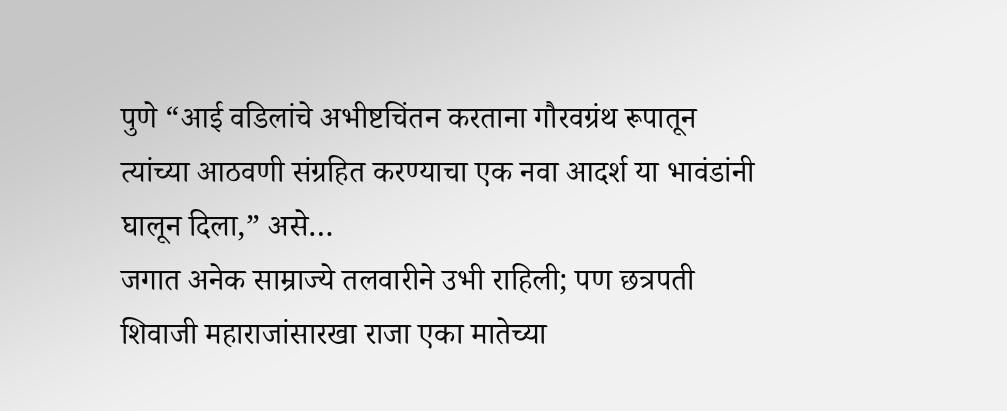पुणे “आई वडिलांचे अभीष्टचिंतन करताना गौरवग्रंथ रूपातून त्यांच्या आठवणी संग्रहित करण्याचा एक नवा आदर्श या भावंडांनी घालून दिला,” असे…
जगात अनेक साम्राज्ये तलवारीने उभी राहिली; पण छत्रपती शिवाजी महाराजांसारखा राजा एका मातेच्या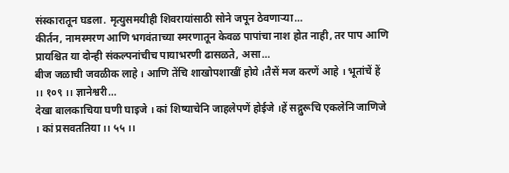संस्कारातून घडला. मृत्युसमयीही शिवरायांसाठी सोने जपून ठेवणाऱ्या…
कीर्तन, नामस्मरण आणि भगवंताच्या स्मरणातून केवळ पापांचा नाश होत नाही, तर पाप आणि प्रायश्चित या दोन्ही संकल्पनांचीच पायाभरणी ढासळते, असा…
बीज जळाची जवळीक लाहे । आणि तेंचि शाखोपशाखीं होये ।तैसें मज करणें आहे । भूतांचें हें ।। १०९ ।। ज्ञानेश्वरी…
देखा बालकाचिया घणी घाइजे । कां शिष्याचेनि जाहलेपणें होईजे ।हें सद्गुरूचि एकलेनि जाणिजे । कां प्रसवततिया ।। ५५ ।।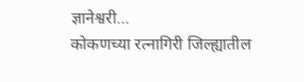ज्ञानेश्वरी…
कोकणच्या रत्नागिरी जिल्ह्यातील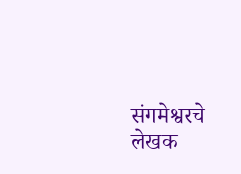संगमेश्वरचे लेखक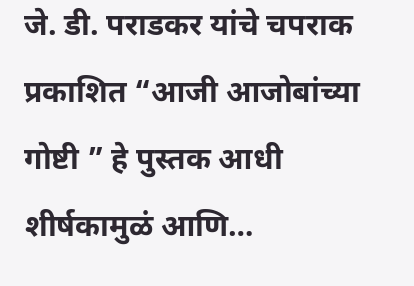जे. डी. पराडकर यांचे चपराक प्रकाशित “आजी आजोबांच्या गोष्टी ” हे पुस्तक आधी शीर्षकामुळं आणि…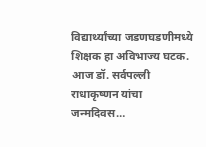विद्यार्थ्यांच्या जडणघडणीमध्ये शिक्षक हा अविभाज्य घटक. आज डॉ. सर्वपल्ली राधाकृष्णन यांचा जन्मदिवस…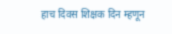हाच दिवस शिक्षक दिन म्हणून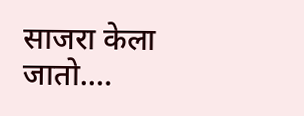साजरा केला जातो.…